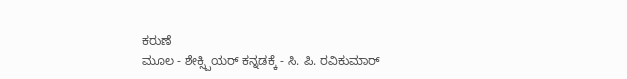ಕರುಣೆ
ಮೂಲ - ಶೇಕ್ಸ್ಪಿಯರ್ ಕನ್ನಡಕ್ಕೆ - ಸಿ. ಪಿ. ರವಿಕುಮಾರ್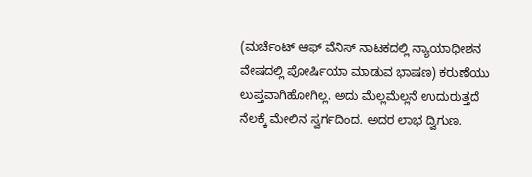(ಮರ್ಚೆಂಟ್ ಆಫ್ ವೆನಿಸ್ ನಾಟಕದಲ್ಲಿ ನ್ಯಾಯಾಧೀಶನ ವೇಷದಲ್ಲಿ ಪೋರ್ಷಿಯಾ ಮಾಡುವ ಭಾಷಣ) ಕರುಣೆಯು ಲುಪ್ತವಾಗಿಹೋಗಿಲ್ಲ. ಅದು ಮೆಲ್ಲಮೆಲ್ಲನೆ ಉದುರುತ್ತದೆ ನೆಲಕ್ಕೆ ಮೇಲಿನ ಸ್ವರ್ಗದಿಂದ. ಅದರ ಲಾಭ ದ್ವಿಗುಣ.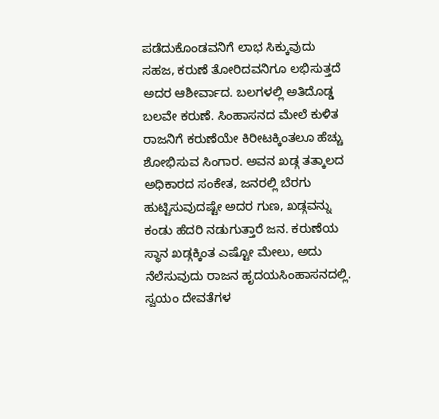ಪಡೆದುಕೊಂಡವನಿಗೆ ಲಾಭ ಸಿಕ್ಕುವುದು ಸಹಜ, ಕರುಣೆ ತೋರಿದವನಿಗೂ ಲಭಿಸುತ್ತದೆ ಅದರ ಆಶೀರ್ವಾದ. ಬಲಗಳಲ್ಲಿ ಅತಿದೊಡ್ಡ ಬಲವೇ ಕರುಣೆ. ಸಿಂಹಾಸನದ ಮೇಲೆ ಕುಳಿತ ರಾಜನಿಗೆ ಕರುಣೆಯೇ ಕಿರೀಟಕ್ಕಿಂತಲೂ ಹೆಚ್ಚು ಶೋಭಿಸುವ ಸಿಂಗಾರ. ಅವನ ಖಡ್ಗ ತತ್ಕಾಲದ ಅಧಿಕಾರದ ಸಂಕೇತ, ಜನರಲ್ಲಿ ಬೆರಗು ಹುಟ್ಟಿಸುವುದಷ್ಟೇ ಅದರ ಗುಣ, ಖಡ್ಗವನ್ನು ಕಂಡು ಹೆದರಿ ನಡುಗುತ್ತಾರೆ ಜನ. ಕರುಣೆಯ ಸ್ಥಾನ ಖಡ್ಗಕ್ಕಿಂತ ಎಷ್ಟೋ ಮೇಲು, ಅದು ನೆಲೆಸುವುದು ರಾಜನ ಹೃದಯಸಿಂಹಾಸನದಲ್ಲಿ. ಸ್ವಯಂ ದೇವತೆಗಳ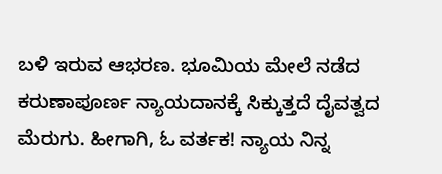ಬಳಿ ಇರುವ ಆಭರಣ. ಭೂಮಿಯ ಮೇಲೆ ನಡೆದ ಕರುಣಾಪೂರ್ಣ ನ್ಯಾಯದಾನಕ್ಕೆ ಸಿಕ್ಕುತ್ತದೆ ದೈವತ್ವದ ಮೆರುಗು. ಹೀಗಾಗಿ, ಓ ವರ್ತಕ! ನ್ಯಾಯ ನಿನ್ನ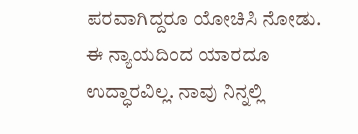ಪರವಾಗಿದ್ದರೂ ಯೋಚಿಸಿ ನೋಡು. ಈ ನ್ಯಾಯದಿಂದ ಯಾರದೂ ಉದ್ಧಾರವಿಲ್ಲ. ನಾವು ನಿನ್ನಲ್ಲಿ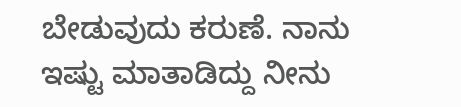ಬೇಡುವುದು ಕರುಣೆ. ನಾನು ಇಷ್ಟು ಮಾತಾಡಿದ್ದು ನೀನು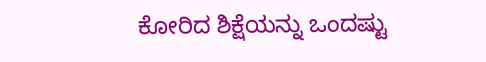ಕೋರಿದ ಶಿಕ್ಷೆಯನ್ನು ಒಂದಷ್ಟು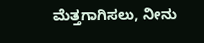ಮೆತ್ತಗಾಗಿಸಲು, ನೀನು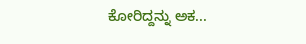ಕೋರಿದ್ದನ್ನು ಅಕ...